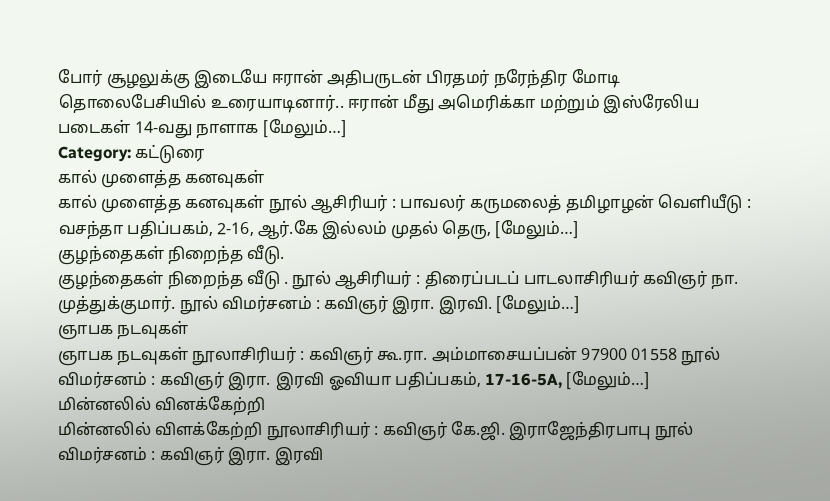போர் சூழலுக்கு இடையே ஈரான் அதிபருடன் பிரதமர் நரேந்திர மோடி தொலைபேசியில் உரையாடினார்.. ஈரான் மீது அமெரிக்கா மற்றும் இஸ்ரேலிய படைகள் 14-வது நாளாக [மேலும்…]
Category: கட்டுரை
கால் முளைத்த கனவுகள்
கால் முளைத்த கனவுகள் நூல் ஆசிரியர் : பாவலர் கருமலைத் தமிழாழன் வெளியீடு : வசந்தா பதிப்பகம், 2-16, ஆர்.கே இல்லம் முதல் தெரு, [மேலும்…]
குழந்தைகள் நிறைந்த வீடு.
குழந்தைகள் நிறைந்த வீடு . நூல் ஆசிரியர் : திரைப்படப் பாடலாசிரியர் கவிஞர் நா. முத்துக்குமார். நூல் விமர்சனம் : கவிஞர் இரா. இரவி. [மேலும்…]
ஞாபக நடவுகள்
ஞாபக நடவுகள் நூலாசிரியர் : கவிஞர் கூ.ரா. அம்மாசையப்பன் 97900 01558 நூல் விமர்சனம் : கவிஞர் இரா. இரவி ஓவியா பதிப்பகம், 17-16-5A, [மேலும்…]
மின்னலில் வினக்கேற்றி
மின்னலில் விளக்கேற்றி நூலாசிரியர் : கவிஞர் கே.ஜி. இராஜேந்திரபாபு நூல் விமர்சனம் : கவிஞர் இரா. இரவி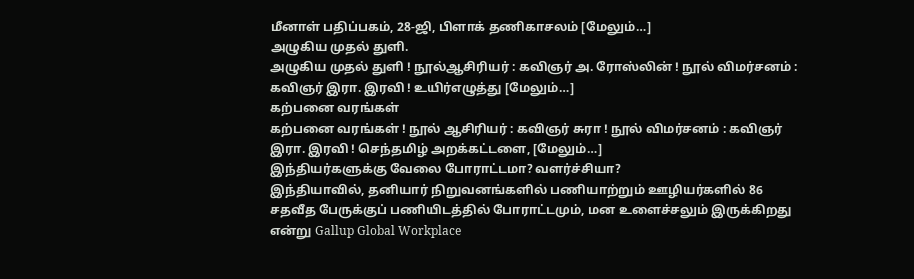மீனாள் பதிப்பகம், 28-ஜி, பிளாக் தணிகாசலம் [மேலும்…]
அழுகிய முதல் துளி.
அழுகிய முதல் துளி ! நூல்ஆசிரியர் : கவிஞர் அ. ரோஸ்லின் ! நூல் விமர்சனம் : கவிஞர் இரா. இரவி ! உயிர்எழுத்து [மேலும்…]
கற்பனை வரங்கள்
கற்பனை வரங்கள் ! நூல் ஆசிரியர் : கவிஞர் சுரா ! நூல் விமர்சனம் : கவிஞர் இரா. இரவி ! செந்தமிழ் அறக்கட்டளை, [மேலும்…]
இந்தியர்களுக்கு வேலை போராட்டமா? வளர்ச்சியா?
இந்தியாவில், தனியார் நிறுவனங்களில் பணியாற்றும் ஊழியர்களில் 86 சதவீத பேருக்குப் பணியிடத்தில் போராட்டமும், மன உளைச்சலும் இருக்கிறது என்று Gallup Global Workplace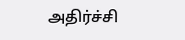அதிர்ச்சி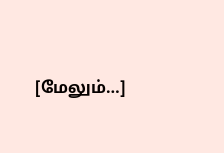[மேலும்…]